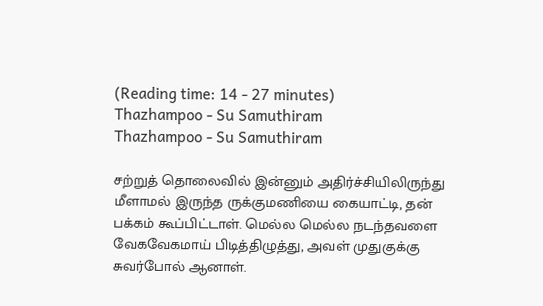(Reading time: 14 - 27 minutes)
Thazhampoo - Su Samuthiram
Thazhampoo - Su Samuthiram

சற்றுத் தொலைவில் இன்னும் அதிர்ச்சியிலிருந்து மீளாமல் இருந்த ருக்குமணியை கையாட்டி, தன் பக்கம் கூப்பிட்டாள். மெல்ல மெல்ல நடந்தவளை வேகவேகமாய் பிடித்திழுத்து, அவள் முதுகுக்கு சுவர்போல் ஆனாள்.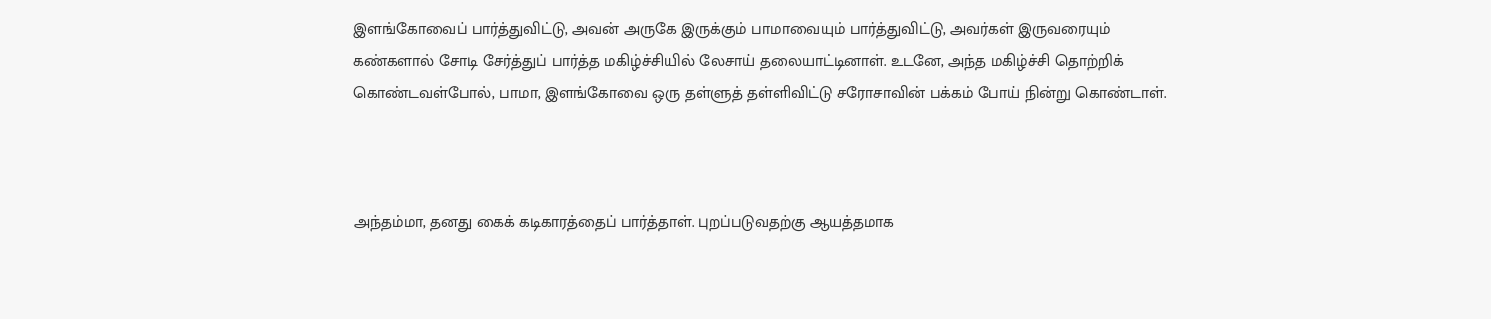இளங்கோவைப் பார்த்துவிட்டு, அவன் அருகே இருக்கும் பாமாவையும் பார்த்துவிட்டு, அவர்கள் இருவரையும் கண்களால் சோடி சேர்த்துப் பார்த்த மகிழ்ச்சியில் லேசாய் தலையாட்டினாள். உடனே, அந்த மகிழ்ச்சி தொற்றிக் கொண்டவள்போல், பாமா, இளங்கோவை ஒரு தள்ளுத் தள்ளிவிட்டு சரோசாவின் பக்கம் போய் நின்று கொண்டாள்.



அந்தம்மா, தனது கைக் கடிகாரத்தைப் பார்த்தாள். புறப்படுவதற்கு ஆயத்தமாக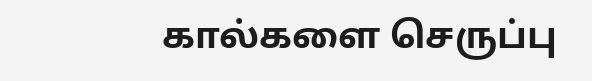கால்களை செருப்பு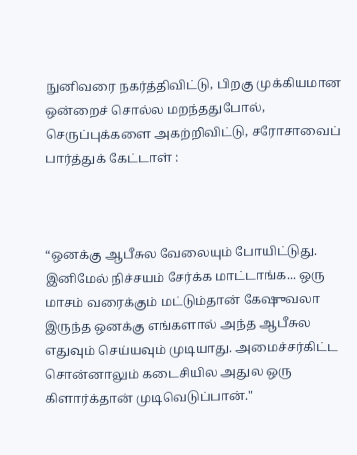நுனிவரை நகர்த்திவிட்டு, பிறகு முக்கியமான ஒன்றைச் சொல்ல மறந்ததுபோல், செருப்புக்களை அகற்றிவிட்டு, சரோசாவைப் பார்த்துக் கேட்டாள் :



“ஒனக்கு ஆபீசுல வேலையும் போயிட்டுது. இனிமேல் நிச்சயம் சேர்க்க மாட்டாங்க... ஒரு மாசம் வரைக்கும் மட்டும்தான் கேஷுவலா இருந்த ஒனக்கு எங்களால் அந்த ஆபீசுல எதுவும் செய்யவும் முடியாது. அமைச்சர்கிட்ட சொன்னாலும் கடைசியில அதுல ஒரு கிளார்க்தான் முடிவெடுப்பான்."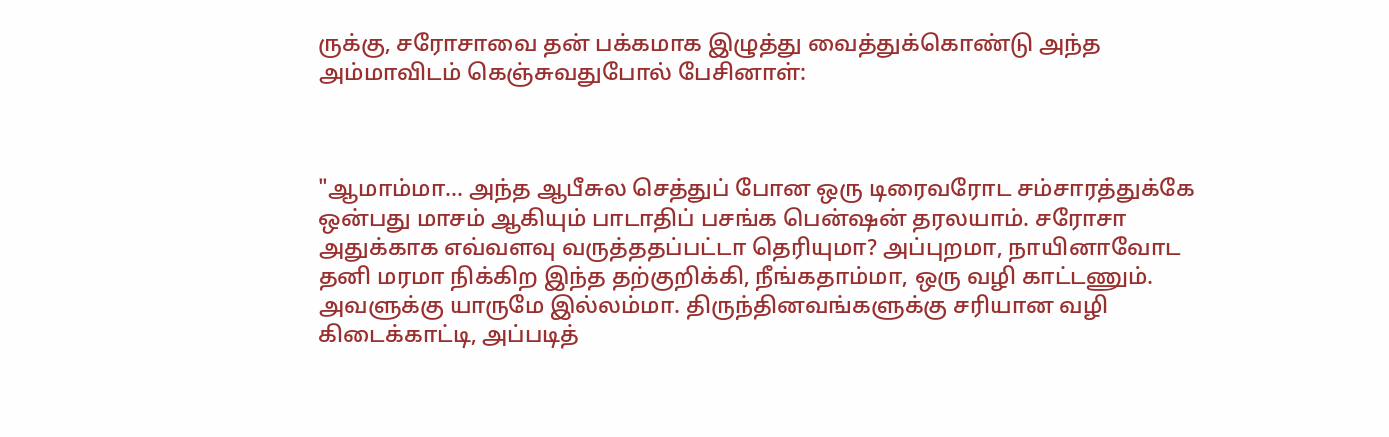ருக்கு, சரோசாவை தன் பக்கமாக இழுத்து வைத்துக்கொண்டு அந்த அம்மாவிடம் கெஞ்சுவதுபோல் பேசினாள்:



"ஆமாம்மா... அந்த ஆபீசுல செத்துப் போன ஒரு டிரைவரோட சம்சாரத்துக்கே ஒன்பது மாசம் ஆகியும் பாடாதிப் பசங்க பென்ஷன் தரலயாம். சரோசா அதுக்காக எவ்வளவு வருத்ததப்பட்டா தெரியுமா? அப்புறமா, நாயினாவோட தனி மரமா நிக்கிற இந்த தற்குறிக்கி, நீங்கதாம்மா, ஒரு வழி காட்டணும். அவளுக்கு யாருமே இல்லம்மா. திருந்தினவங்களுக்கு சரியான வழி கிடைக்காட்டி, அப்படித்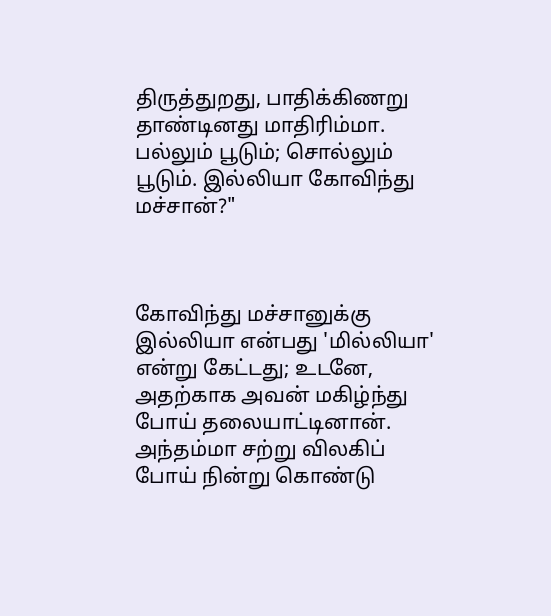திருத்துறது, பாதிக்கிணறு தாண்டினது மாதிரிம்மா. பல்லும் பூடும்; சொல்லும் பூடும். இல்லியா கோவிந்து மச்சான்?"



கோவிந்து மச்சானுக்கு இல்லியா என்பது 'மில்லியா' என்று கேட்டது; உடனே, அதற்காக அவன் மகிழ்ந்து போய் தலையாட்டினான். அந்தம்மா சற்று விலகிப் போய் நின்று கொண்டு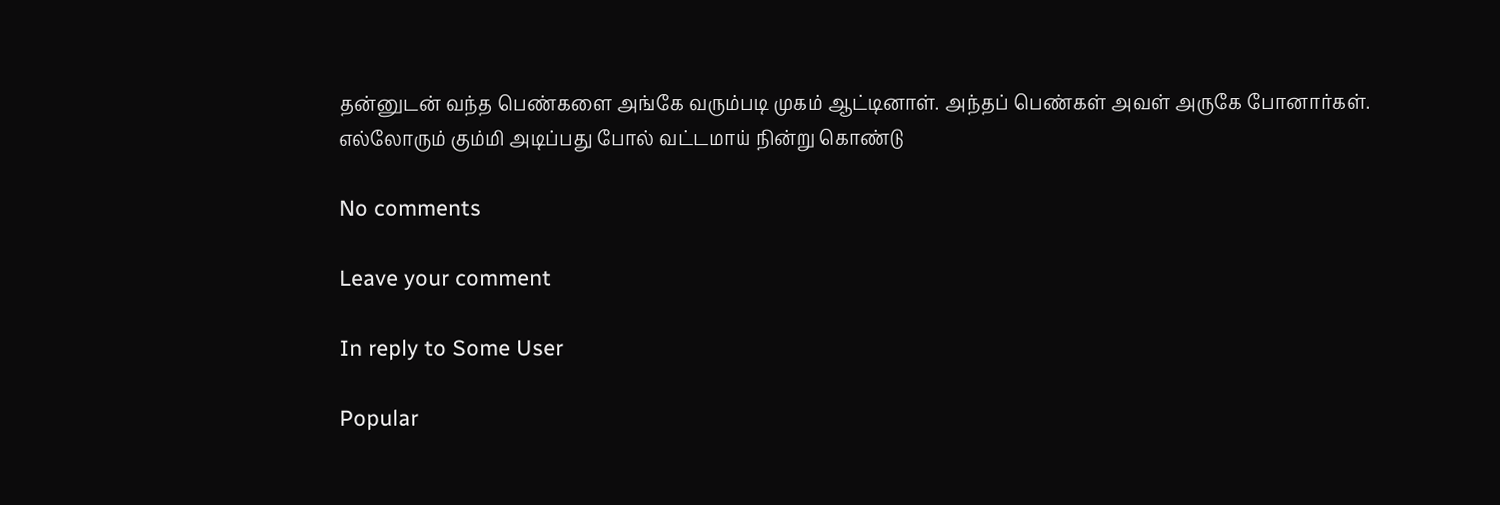தன்னுடன் வந்த பெண்களை அங்கே வரும்படி முகம் ஆட்டினாள். அந்தப் பெண்கள் அவள் அருகே போனார்கள். எல்லோரும் கும்மி அடிப்பது போல் வட்டமாய் நின்று கொண்டு

No comments

Leave your comment

In reply to Some User

Popular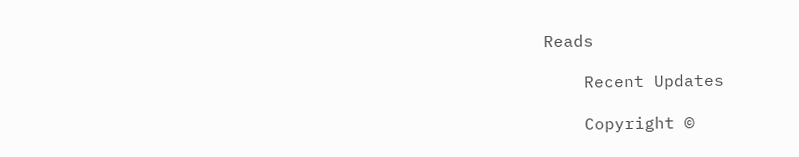Reads

    Recent Updates

    Copyright ©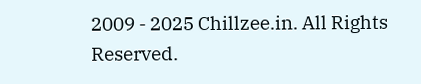2009 - 2025 Chillzee.in. All Rights Reserved.